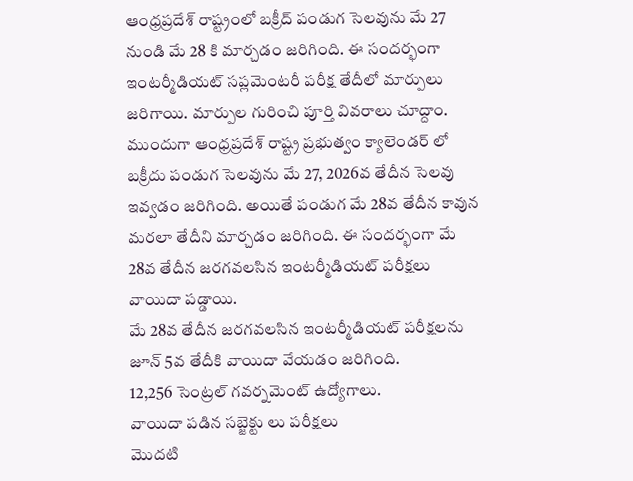ఆంధ్రప్రదేశ్ రాష్ట్రంలో బక్రీద్ పండుగ సెలవును మే 27 నుండి మే 28 కి మార్చడం జరిగింది. ఈ సందర్భంగా ఇంటర్మీడియట్ సప్లమెంటరీ పరీక్ష తేదీలో మార్పులు జరిగాయి. మార్పుల గురించి పూర్తి వివరాలు చూద్దాం.
ముందుగా ఆంధ్రప్రదేశ్ రాష్ట్ర ప్రభుత్వం క్యాలెండర్ లో బక్రీదు పండుగ సెలవును మే 27, 2026వ తేదీన సెలవు ఇవ్వడం జరిగింది. అయితే పండుగ మే 28వ తేదీన కావున మరలా తేదీని మార్చడం జరిగింది. ఈ సందర్భంగా మే 28వ తేదీన జరగవలసిన ఇంటర్మీడియట్ పరీక్షలు వాయిదా పడ్డాయి.
మే 28వ తేదీన జరగవలసిన ఇంటర్మీడియట్ పరీక్షలను జూన్ 5వ తేదీకి వాయిదా వేయడం జరిగింది.
12,256 సెంట్రల్ గవర్నమెంట్ ఉద్యోగాలు.
వాయిదా పడిన సబ్జెక్టు లు పరీక్షలు
మొదటి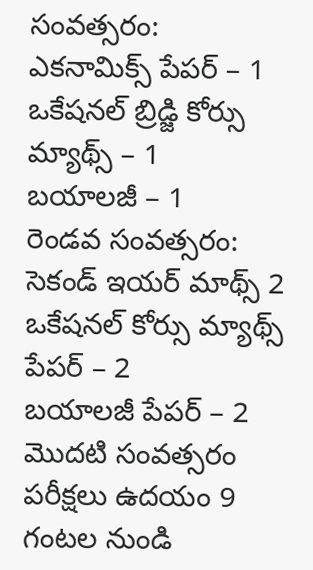సంవత్సరం:
ఎకనామిక్స్ పేపర్ – 1
ఒకేషనల్ బ్రిడ్జి కోర్సు మ్యాథ్స్ – 1
బయాలజీ – 1
రెండవ సంవత్సరం:
సెకండ్ ఇయర్ మాథ్స్ 2
ఒకేషనల్ కోర్సు మ్యాథ్స్ పేపర్ – 2
బయాలజీ పేపర్ – 2
మొదటి సంవత్సరం పరీక్షలు ఉదయం 9 గంటల నుండి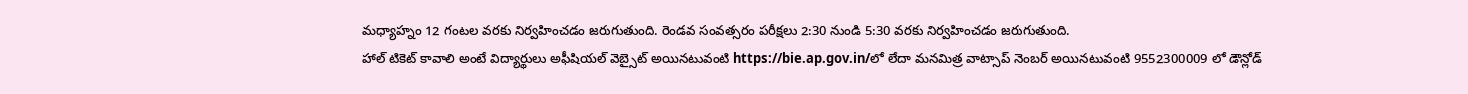మధ్యాహ్నం 12 గంటల వరకు నిర్వహించడం జరుగుతుంది. రెండవ సంవత్సరం పరీక్షలు 2:30 నుండి 5:30 వరకు నిర్వహించడం జరుగుతుంది.
హాల్ టికెట్ కావాలి అంటే విద్యార్థులు అఫీషియల్ వెబ్సైట్ అయినటువంటి https://bie.ap.gov.in/లో లేదా మనమిత్ర వాట్సాప్ నెంబర్ అయినటువంటి 9552300009 లో డౌన్లోడ్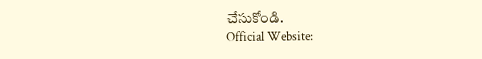చేసుకోండి.
Official Website: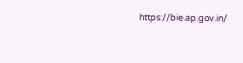https://bie.ap.gov.in/